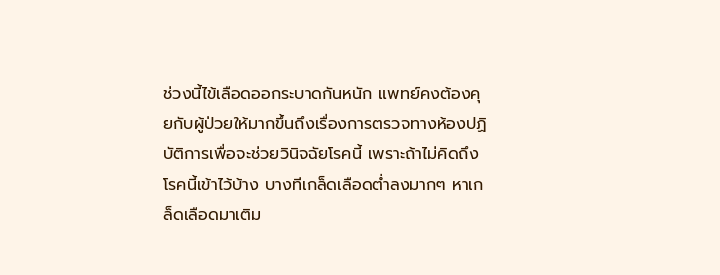ช่วงนี้ไข้เลือดออกระบาดกันหนัก แพทย์คงต้องคุยกับผู้ป่วยให้มากขึ้นถึงเรื่องการตรวจทางห้องปฏิบัติการเพื่อจะช่วยวินิจฉัยโรคนี้ เพราะถ้าไม่คิดถึงโรคนี้เข้าไว้บ้าง บางทีเกล็ดเลือดต่ำลงมากๆ หาเกล็ดเลือดมาเติม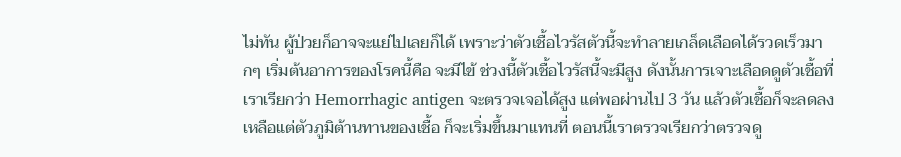ไม่ทัน ผู้ป่วยก็อาจจะแย่ไปเลยก็ได้ เพราะว่าตัวเชื้อไวรัสตัวนี้จะทำลายเกล็ดเลือดได้รวดเร็วมากๆ เริ่มต้นอาการของโรคนี้คือ จะมีไข้ ช่วงนี้ตัวเชื้อไวรัสนี้จะมีสูง ดังนั้นการเจาะเลือดดูตัวเชื้อที่เราเรียกว่า Hemorrhagic antigen จะตรวจเจอได้สูง แต่พอผ่านไป 3 วัน แล้วตัวเชื้อก็จะลดลงเหลือแต่ตัวภูมิต้านทานของเชื้อ ก็จะเริ่มขึ้นมาแทนที่ ตอนนี้เราตรวจเรียกว่าตรวจดู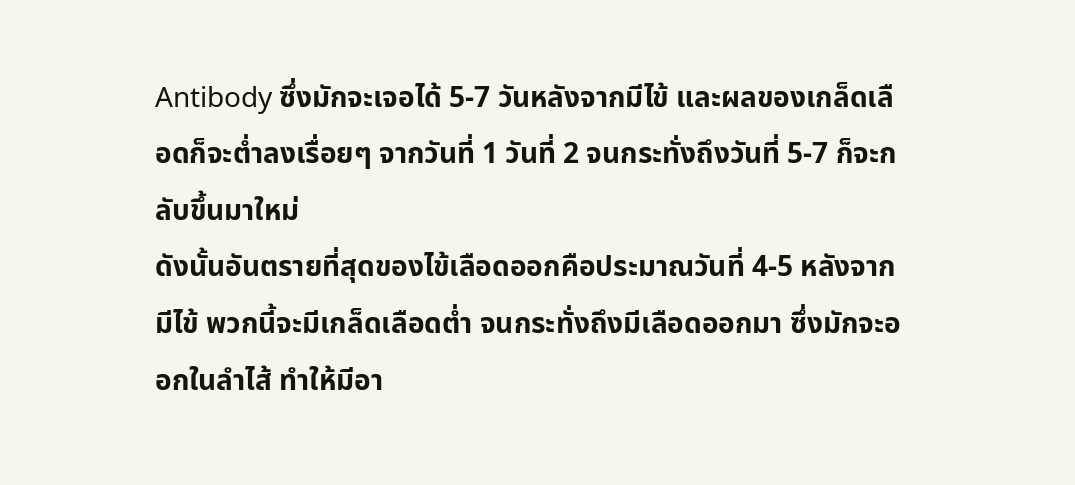Antibody ซึ่งมักจะเจอได้ 5-7 วันหลังจากมีไข้ และผลของเกล็ดเลือดก็จะต่ำลงเรื่อยๆ จากวันที่ 1 วันที่ 2 จนกระทั่งถึงวันที่ 5-7 ก็จะกลับขึ้นมาใหม่
ดังนั้นอันตรายที่สุดของไข้เลือดออกคือประมาณวันที่ 4-5 หลังจากมีไข้ พวกนี้จะมีเกล็ดเลือดต่ำ จนกระทั่งถึงมีเลือดออกมา ซึ่งมักจะออกในลำไส้ ทำให้มีอา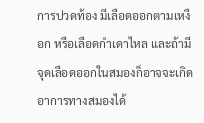การปวดท้อง มีเลือดออกตามเหงือก หรือเลือดกำเดาไหล และถ้ามีจุดเลือดออกในสมองก็อาจจะเกิดอาการทางสมองได้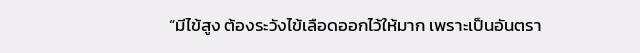“มีไข้สูง ต้องระวังไข้เลือดออกไว้ให้มาก เพราะเป็นอันตรา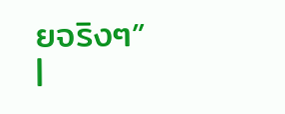ยจริงๆ”
|